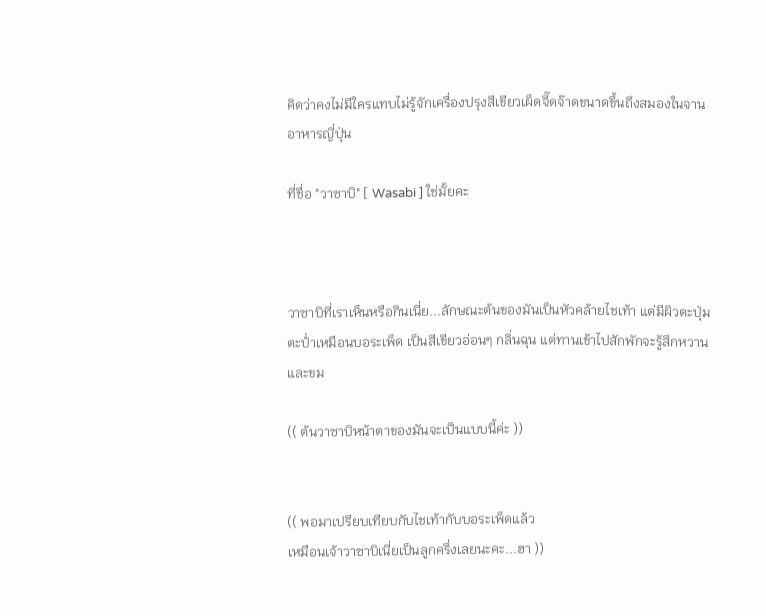คิดว่าคงไม่มีใครแทบไม่รู้จักเครื่องปรุงสีเขียวเผ็ดจี๊ดจ๊าดขนาดขึ้นถึงสมองในจานอาหารญี่ปุ่น

ที่ชื่อ "วาซาบิ" [ Wasabi ] ใช่มั้ยคะ



วาซาบิที่เราเห็นหรือกินเนี่ย...ลักษณะต้นของมันเป็นหัวคล้ายไชเท้า แต่มีผิวตะปุ่มตะป่ำเหมือนบอระเพ็ด เป็นสีเขียวอ่อนๆ กลิ่นฉุน แต่ทานเข้าไปสักพักจะรู้สึกหวานและขม

(( ต้นวาซาบิหน้าตาของมันจะเป็นแบบนี้ค่ะ ))


(( พอมาเปรียบเทียบกับไชเท้ากับบอระเพ็ดแล้ว
เหมือนเจ้าวาซาบิเนี่ยเป็นลูกครึ่งเลยนะคะ...ฮา ))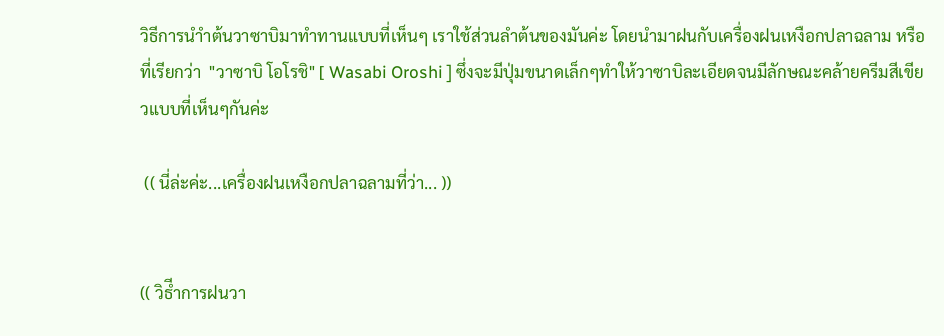วิธีการนำำต้นวาซาบิมาทำทานแบบที่เห็นๆ เราใช้ส่วนลำต้นของมันค่ะ โดยนำมาฝนกับเครื่องฝนเหงือกปลาฉลาม หรือที่เรียกว่า  "วาซาบิ โอโรชิ" [ Wasabi Oroshi ] ซึ่งจะมีปุ่มขนาดเล็กๆทำให้วาซาบิละเอียดจนมีลักษณะคล้ายครีมสีเขียวแบบที่เห็นๆกันค่ะ

 (( นี่ล่ะค่ะ...เครื่องฝนเหงือกปลาฉลามที่ว่า... ))


(( วิธีำการฝนวา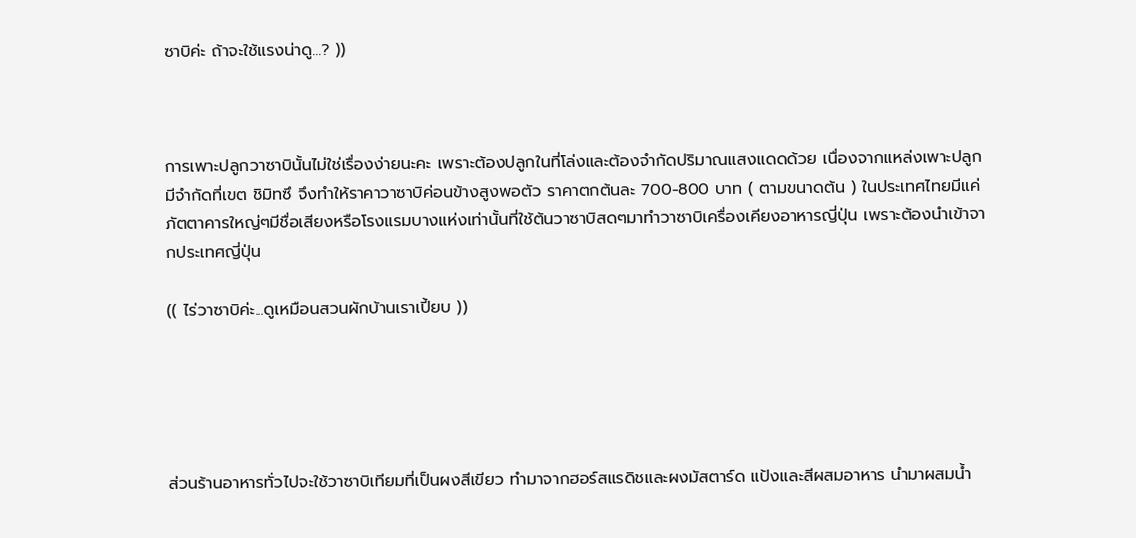ซาบิค่ะ ถ้าจะใช้แรงน่าดู...? ))



การเพาะปลูกวาซาบินั้นไม่ใช่เรื่องง่ายนะคะ เพราะต้องปลูกในที่โล่งและต้องจำกัดปริมาณแสงแดดด้วย เนื่องจากแหล่งเพาะปลูกมีจำกัดที่เขต ชิมิทซึ จึงทำให้ราคาวาซาบิค่อนข้างสูงพอตัว ราคาตกต้นละ 700-800 บาท ( ตามขนาดต้น ) ในประเทศไทยมีแค่ภัตตาคารใหญ่ๆมีชื่อเสียงหรือโรงแรมบางแห่งเท่านั้นที่ใช้ต้นวาซาบิสดๆมาทำวาซาบิเครื่องเคียงอาหารญี่ปุ่น เพราะต้องนำเข้าจากประเทศญี่ปุ่น

(( ไร่วาซาบิค่ะ...ดูเหมือนสวนผักบ้านเราเปี้ยบ ))





ส่วนร้านอาหารทั่วไปจะใช้วาซาบิเทียมที่เป็นผงสีเขียว ทำมาจากฮอร์สแรดิชและผงมัสตาร์ด แป้งและสีผสมอาหาร นำมาผสมน้ำ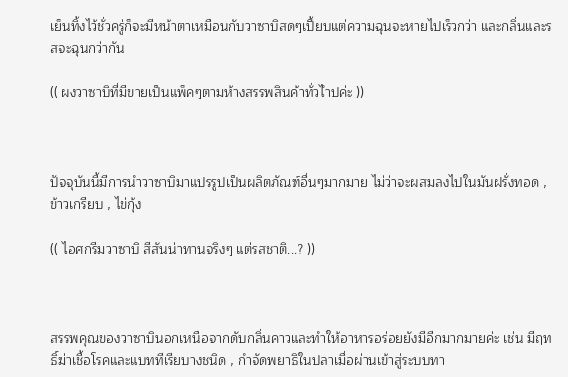เย็นทิ้งไว้ชั่วครู่ก็จะมีหน้าตาเหมือนกับวาซาบิสดๆเปี้ยบแต่ความฉุนจะหายไปเร็วกว่า และกลิ่นและรสจะฉุนกว่ากัน

(( ผงวาซาบิที่มีขายเป็นแพ็คๆตามห้างสรรพสินค้าทั่วไำปค่ะ ))



ปัจจุบันนี้มีการนำวาซาบิมาแปรรูปเป็นผลิตภัณฑ์อื่นๆมากมาย ไม่ว่าจะผสมลงไปในมันฝรั่งทอด , ข้าวเกรียบ , ไข่กุ้ง

(( ไอศกรีมวาซาบิ สีสันน่าทานจริงๆ แต่รสชาติ...? ))



สรรพคุณของวาซาบินอกเหนือจากดับกลิ่นคาวและทำให้อาหารอร่อยยังมีอีกมากมายค่ะ เช่น มีฤทธิ์ฆ่าเชื้อโรคและแบททีเรียบางชนิด , กำจัดพยาธิในปลาเมื่อผ่านเข้าสู่ระบบทา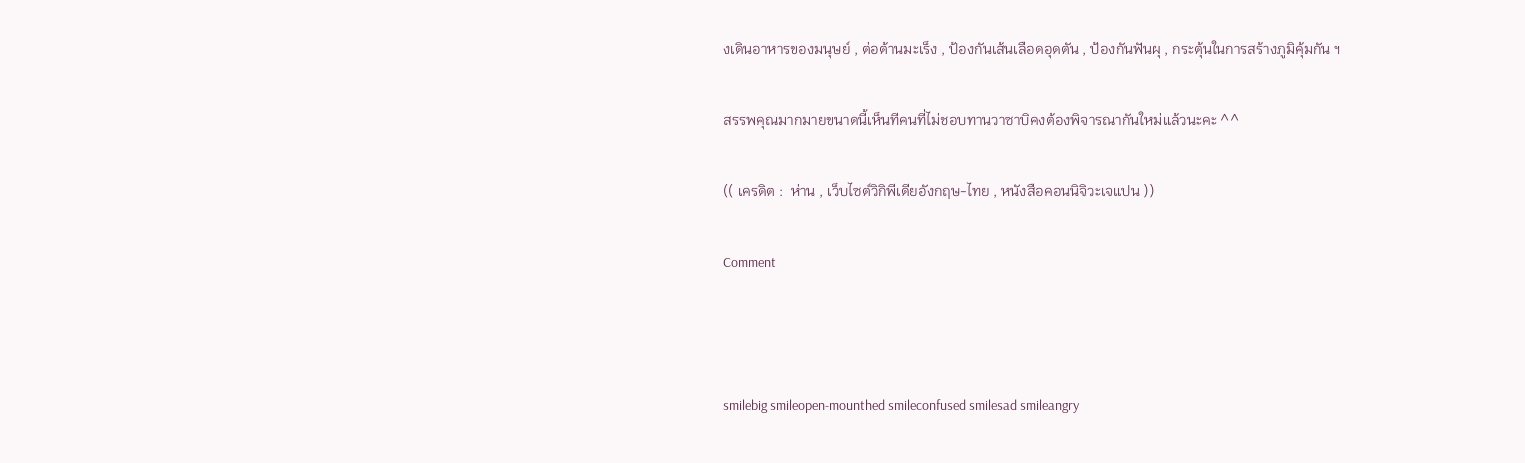งเดินอาหารของมนุษย์ , ต่อต้านมะเร็ง , ป้องกันเส้นเลือดอุดตัน , ป้องกันฟันผุ , กระตุ้นในการสร้างภูมิคุ้มกัน ฯ

สรรพคุณมากมายขนาดนี้เห็นทีคนที่ไม่ชอบทานวาซาบิคงต้องพิจารณากันใหม่แล้วนะคะ ^^

(( เครดิต :  ห่าน , เว็บไซต์วิกิพีเดียอังกฤษ-ไทย , หนังสือคอนนิจิวะเจแปน ))

Comment



smilebig smileopen-mounthed smileconfused smilesad smileangry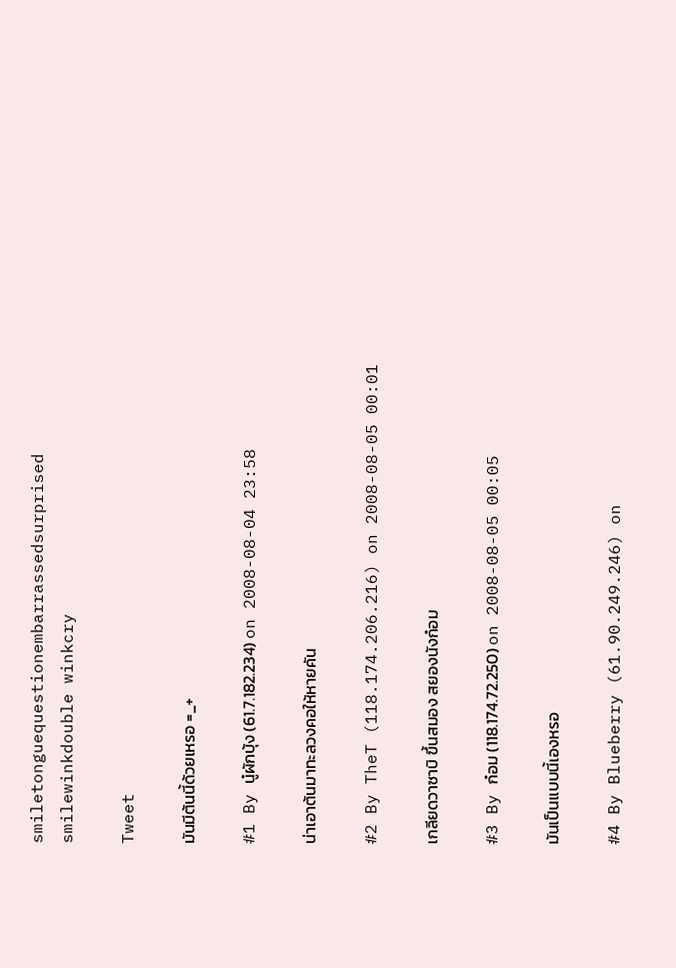smiletonguequestionembarrassedsurprised smilewinkdouble winkcry

Tweet

มันมีต้นนี้ด้วยเหรอ =_+

#1 By นู๋ผักบุ้ง (61.7.182.234) on 2008-08-04 23:58

น่าเอาต้นมาทะลวงคอให้หายคัน

#2 By TheT (118.174.206.216) on 2008-08-05 00:01

เกลียดวาซาบิ ขึ้นสมอง สยองนังก๋อม

#3 By ก๋อม (118.174.72.250) on 2008-08-05 00:05

มันเป็นแบบนี้เองหรอ

#4 By Blueberry (61.90.249.246) on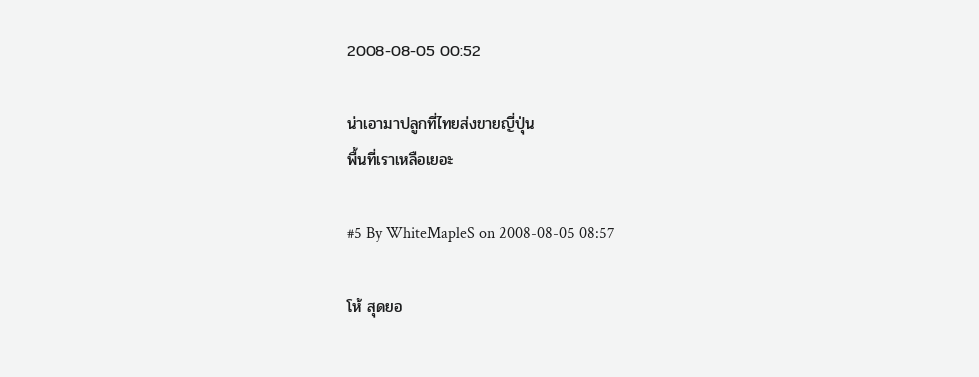2008-08-05 00:52

น่าเอามาปลูกที่ไทยส่งขายญี่ปุ่น
พื้นที่เราเหลือเยอะ

#5 By WhiteMapleS on 2008-08-05 08:57

โห้ สุดยอ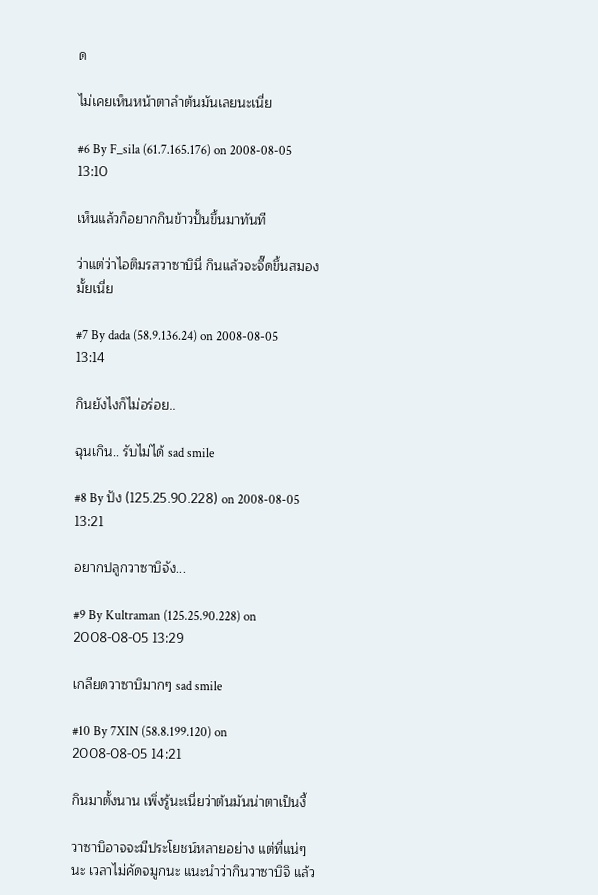ด

ไม่เคยเห็นหน้าตาลำต้นมันเลยนะเนี่ย

#6 By F_sila (61.7.165.176) on 2008-08-05 13:10

เห็นแล้วก็อยากกินข้าวปั้นขึ้นมาทันที

ว่าแต่ว่าไอติมรสวาซาบินี่ กินแล้วจะจี๊ดขึ้นสมองมั้ยเนี่ย

#7 By dada (58.9.136.24) on 2008-08-05 13:14

กินยังไงก็ไม่อร่อย..

ฉุนเกิน.. รับไม่ได้ sad smile

#8 By ปัง (125.25.90.228) on 2008-08-05 13:21

อยากปลูกวาซาบิจัง...

#9 By Kultraman (125.25.90.228) on 2008-08-05 13:29

เกลียดวาซาบิมากๆ sad smile

#10 By 7XIN (58.8.199.120) on 2008-08-05 14:21

กินมาตั้งนาน เพิ่งรู้นะเนี่ยว่าต้นมันน่าตาเป็นงี้

วาซาบิอาจจะมีประโยชน์หลายอย่าง แต่ที่แน่ๆ นะ เวลาไม่คัดจมูกนะ แนะนำว่ากินวาซาบิจิ แล้ว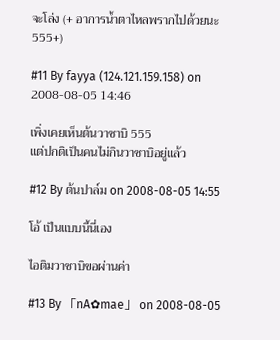จะโล่ง (+ อาการน้ำตาไหลพรากไปด้วยนะ 555+)

#11 By fayya (124.121.159.158) on 2008-08-05 14:46

เพิ่งเคยเห็นต้นวาซาบิ 555
แต่ปกติเป็นคนไม่กินวาซาบิอยู่แล้ว

#12 By ต้นปาล์ม on 2008-08-05 14:55

โอ้ เป็นแบบนี้นี่เอง

ไอติมวาซาบิขอผ่านค่า

#13 By 「nA✿mae」 on 2008-08-05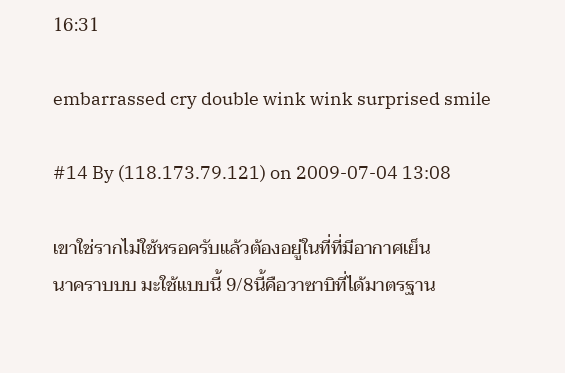16:31

embarrassed cry double wink wink surprised smile

#14 By (118.173.79.121) on 2009-07-04 13:08

เขาใช่รากไม่ใช้หรอครับแล้วต้องอยู่ในที่ที่มีอากาศเย็น
นาคราบบบ มะใช้แบบนี้ 9/8นี้คือวาซาบิที่ได้มาตรฐาน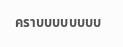คราบบบบบบบบ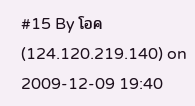#15 By โอค (124.120.219.140) on 2009-12-09 19:40